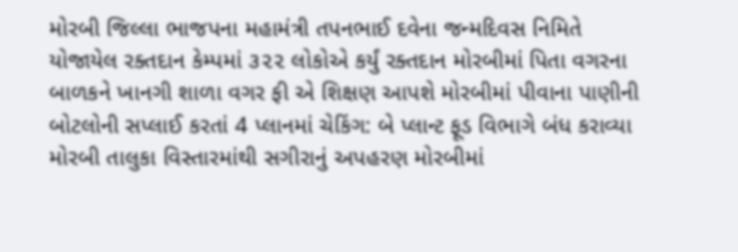મોરબી જિલ્લા ભાજપના મહામંત્રી તપનભાઈ દવેના જન્મદિવસ નિમિતે યોજાયેલ રક્તદાન કેમ્પમાં ૩૨૨ લોકોએ કર્યું રક્તદાન મોરબીમાં પિતા વગરના બાળકને ખાનગી શાળા વગર ફી એ શિક્ષણ આપશે મોરબીમાં પીવાના પાણીની બોટલોની સપ્લાઈ કરતાં 4 પ્લાનમાં ચેકિંગ: બે પ્લાન્ટ ફૂડ વિભાગે બંધ કરાવ્યા મોરબી તાલુકા વિસ્તારમાંથી સગીરાનું અપહરણ મોરબીમાં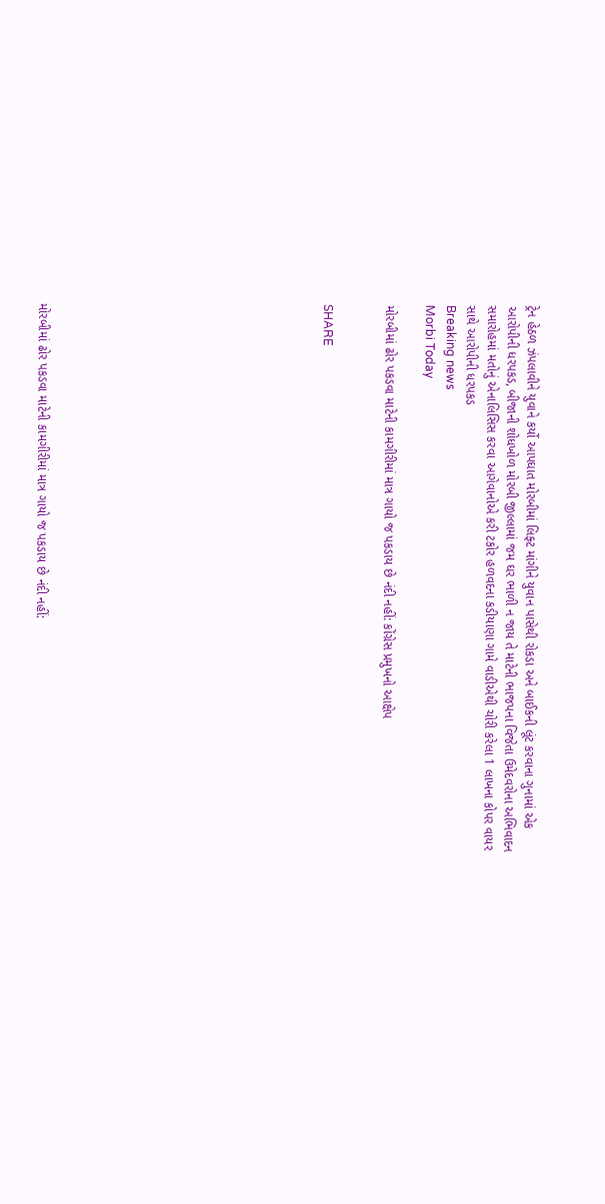ટ્રેન હેઠળ ઝંપલાવીને યુવાને કર્યો આપઘાત મોરબીમાં લિફ્ટ માંગીને યુવાન પાસેથી રોકડા અને બાઈકની લૂંટ કરવાના ગુનામાં એક આરોપીની ધરપકડ, બીજાની શોધખોળ મોરબી જીલ્લામાં જમ ઘર ભાળી ન જાય તે માટેની ભાજપના વિજેતા ઉમેદવરોના અભિવાદન સમારોહમાં મતોનું એનાલિસિસ કરવા આગેવાનોએ કરી ટકોર હળવદના કડીયાણા ગામે વાડીએથી ચોરી કરેલા 1 લાખના કોપર વાયર સાથે આરોપીની ધરપકડ
Breaking news
Morbi Today

મોરબીમાં ઢોર પકડવા માટેની કામગીરીમાં માત્ર ગાયો જ પકડાય છે નંદી નહીં: કોંગ્રેસ પ્રમુખનો આક્ષેપ


SHARE













મોરબીમાં ઢોર પકડવા માટેની કામગીરીમાં માત્ર ગાયો જ પકડાય છે નંદી નહીં: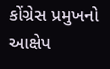કોંગ્રેસ પ્રમુખનો આક્ષેપ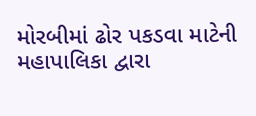મોરબીમાં ઢોર પકડવા માટેની મહાપાલિકા દ્વારા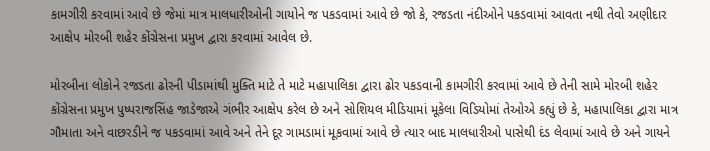કામગીરી કરવામાં આવે છે જેમાં માત્ર માલધારીઓની ગાયોને જ પકડવામાં આવે છે જો કે, રજડતા નંદીઓને પકડવામાં આવતા નથી તેવો અણીદાર આક્ષેપ મોરબી શહેર કોંગ્રેસના પ્રમુખ દ્વારા કરવામાં આવેલ છે.

મોરબીના લોકોને રજડતા ઢોરની પીડામાંથી મુક્તિ માટે તે માટે મહાપાલિકા દ્વારા ઢોર પકડવાની કામગીરી કરવામાં આવે છે તેની સામે મોરબી શહેર કોંગ્રેસના પ્રમુખ પુષ્પરાજસિંહ જાડેજાએ ગંભીર આક્ષેપ કરેલ છે અને સોશિયલ મીડિયામાં મૂકેલા વિડિયોમાં તેઓએ કહ્યું છે કે, મહાપાલિકા દ્વારા માત્ર ગૌમાતા અને વાછરડીને જ પકડવામાં આવે અને તેને દૂર ગામડામાં મૂકવામાં આવે છે ત્યાર બાદ માલધારીઓ પાસેથી દંડ લેવામાં આવે છે અને ગાયને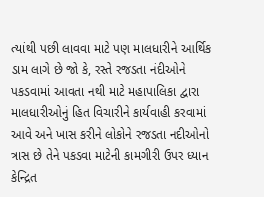ત્યાંથી પછી લાવવા માટે પણ માલધારીને આર્થિક ડામ લાગે છે જો કે, રસ્તે રજડતા નંદીઓને પકડવામાં આવતા નથી માટે મહાપાલિકા દ્વારા માલધારીઓનું હિત વિચારીને કાર્યવાહી કરવામાં આવે અને ખાસ કરીને લોકોને રજડતા નદીઓનો ત્રાસ છે તેને પકડવા માટેની કામગીરી ઉપર ધ્યાન કેન્દ્રિત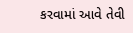કરવામાં આવે તેવી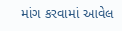માંગ કરવામાં આવેલ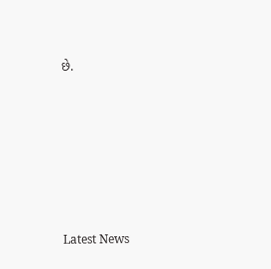છે.






Latest News